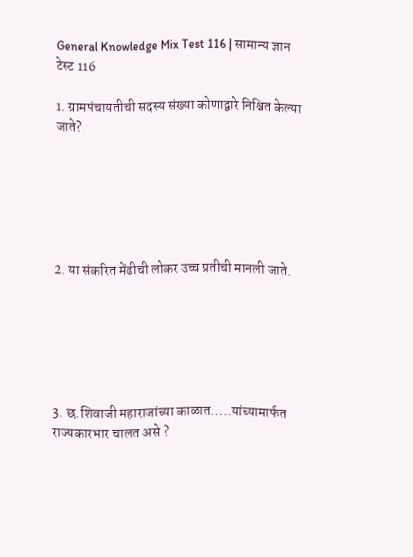General Knowledge Mix Test 116 | सामान्य ज्ञान टेस्ट 116

1. ग्रामपंचायतीची सदस्य संख्या कोणाद्वारे निश्चित केल्या जाते?






2. या संकरित मेंढीची लोकर उच्च प्रतीची मानली जाते.






3. छ.शिवाजी महाराजांच्या काळात…..यांच्यामार्फत राज्यकारभार चालत असे ?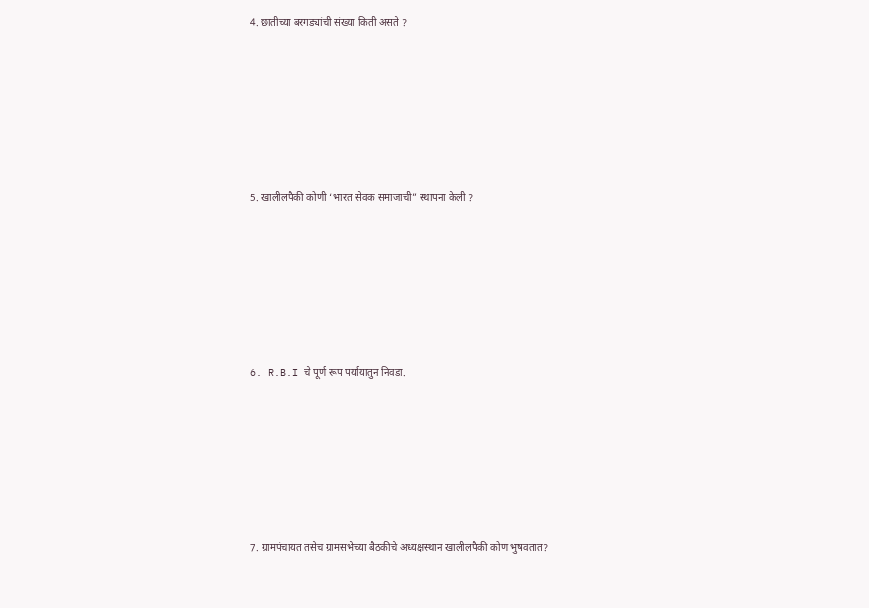4. छातीच्या बरगड्यांची संख्या किती असते ?






5. खालीलपैकी कोणी ‘भारत सेवक समाजाची” स्थापना केली ?






6. R.B.I चे पूर्ण रूप पर्यायातुन निवडा.






7. ग्रामपंचायत तसेच ग्रामसभेच्या बैठकीचे अध्यक्षस्थान खालीलपैकी कोण भुषवतात?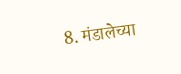8. मंडालेच्या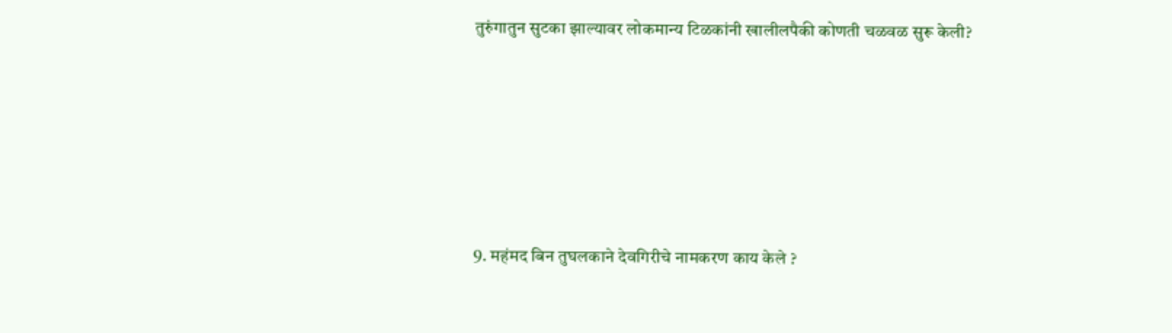तुरुंगातुन सुटका झाल्यावर लोकमान्य टिळकांनी खालीलपैकी कोणती चळवळ सुरू केली?






9. महंमद बिन तुघलकाने देवगिरीचे नामकरण काय केले ?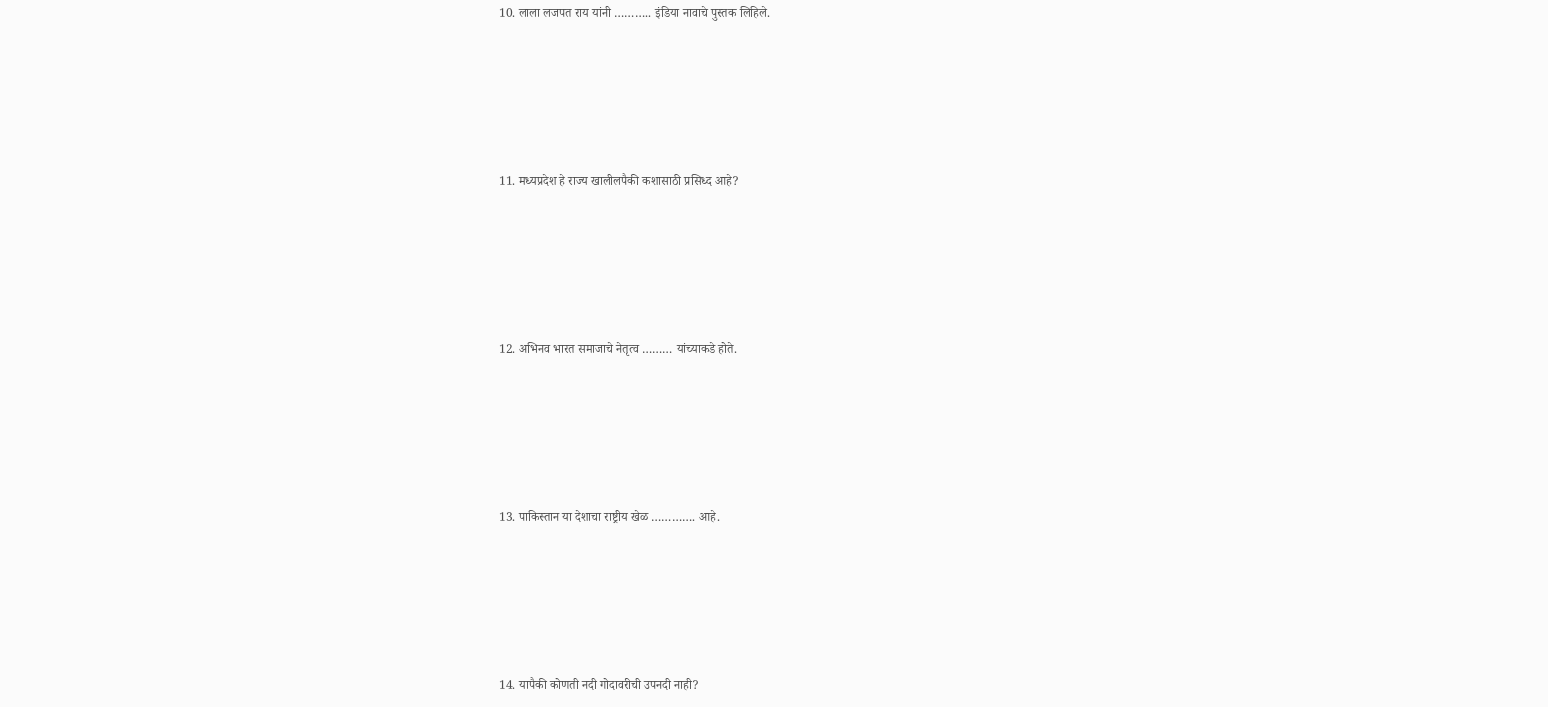10. लाला लजपत राय यांनी ……….. इंडिया नावाचे पुस्तक लिहिले.






11. मध्यप्रदेश हे राज्य खालीलपैकी कशासाठी प्रसिध्द आहे?






12. अभिनव भारत समाजाचे नेतृत्व ……… यांच्याकडे होते.






13. पाकिस्तान या देशाचा राष्ट्रीय खेळ …………. आहे.






14. यापैकी कोणती नदी गोदावरीची उपनदी नाही?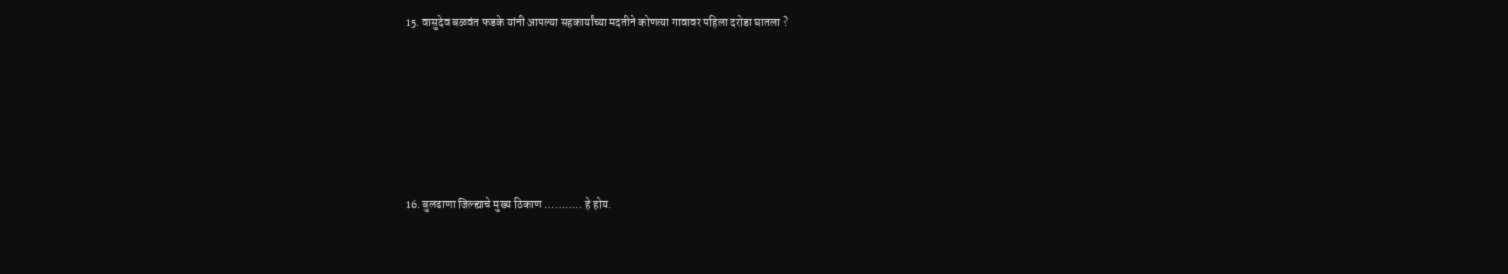15. वासुदेव बळवंत फडके यांनी आपल्या सहकार्यांच्या मदतीने कोणत्या गावावर पहिला दरोडा घातला ?






16. बुलढाणा जिल्ह्याचे मुख्य ठिकाण ……….. हे होय.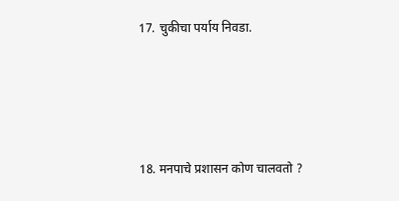17. चुकीचा पर्याय निवडा.






18. मनपाचे प्रशासन कोण चालवतो ?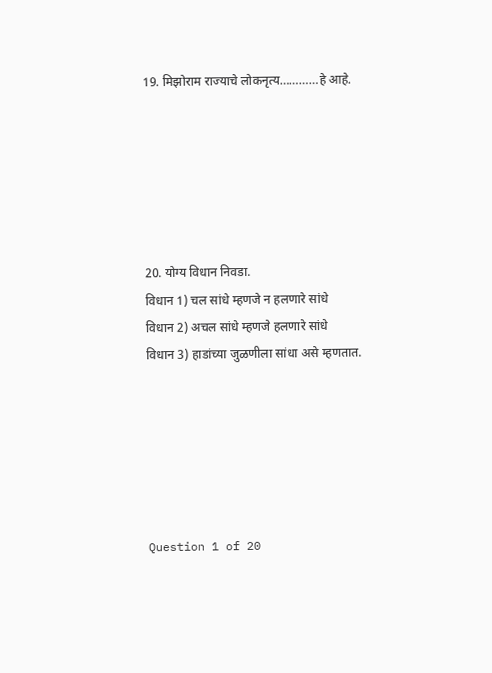19. मिझोराम राज्याचे लोकनृत्य…………हे आहे.






20. योग्य विधान निवडा.
विधान 1) चल सांधे म्हणजे न हलणारे सांधे
विधान 2) अचल सांधे म्हणजे हलणारे सांधे
विधान 3) हाडांच्या जुळणीला सांधा असे म्हणतात.






Question 1 of 20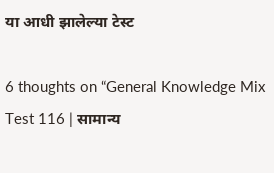या आधी झालेल्या टेस्ट

6 thoughts on “General Knowledge Mix Test 116 | सामान्य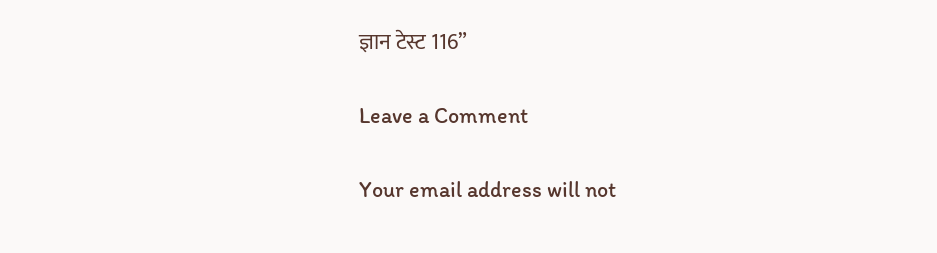ज्ञान टेस्ट 116”

Leave a Comment

Your email address will not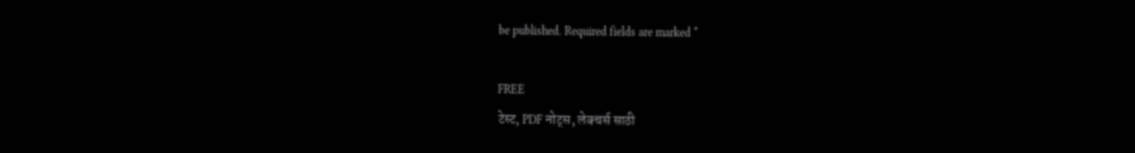be published. Required fields are marked *

FREE
टेस्ट, PDF नोट्स, लेक्चर्स साठी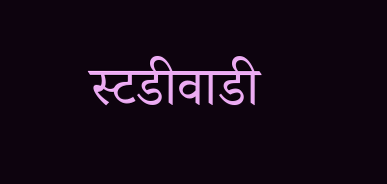स्टडीवाडी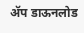ॲप डाऊनलोड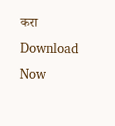करा
Download Now